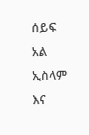ሰይፍ አል ኢስላም እና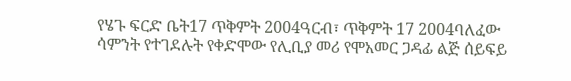የሄጉ ፍርድ ቤት17 ጥቅምት 2004ዓርብ፣ ጥቅምት 17 2004ባለፈው ሳምንት የተገደሉት የቀድሞው የሊቢያ መሪ የሞአመር ጋዳፊ ልጅ ሰይፍይ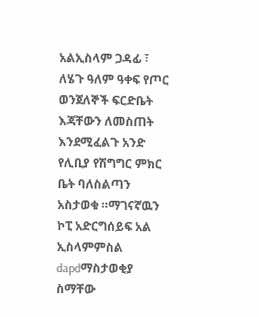አልኢስላም ጋዳፊ ፣ ለሄጉ ዓለም ዓቀፍ የጦር ወንጀለኞች ፍርድቤት እጃቸውን ለመስጠት እንደሚፈልጉ አንድ የሊቢያ የሽግግር ምክር ቤት ባለስልጣን አስታወቁ ።ማገናኛዉን ኮፒ አድርግሰይፍ አል ኢስላምምስል dapdማስታወቂያ ስማቸው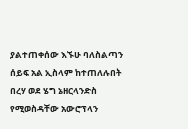ያልተጠቀሰው እኙሁ ባለስልጣን ሰይፍ አል ኢስላም ከተጠለሉበት በረሃ ወደ ሄግ ኔዘርላንድስ የሚወስዳቸው አውሮፕላን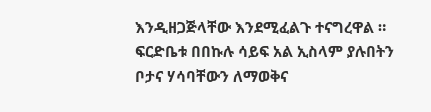እንዲዘጋጅላቸው እንደሚፈልጉ ተናግረዋል ። ፍርድቤቱ በበኩሉ ሳይፍ አል ኢስላም ያሉበትን ቦታና ሃሳባቸውን ለማወቅና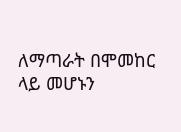ለማጣራት በሞመከር ላይ መሆኑን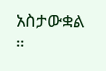አስታውቋል ።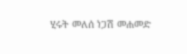ሂሩት መለሰ ነጋሽ መሐመድ